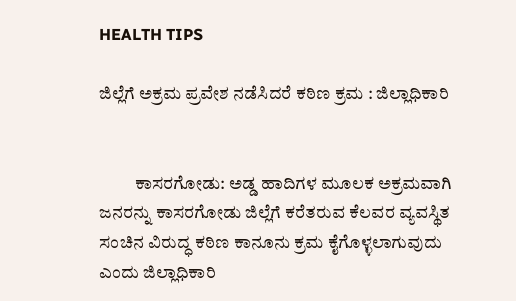HEALTH TIPS

ಜಿಲ್ಲೆಗೆ ಅಕ್ರಮ ಪ್ರವೇಶ ನಡೆಸಿದರೆ ಕಠಿಣ ಕ್ರಮ : ಜಿಲ್ಲಾಧಿಕಾರಿ


          ಕಾಸರಗೋಡು: ಅಡ್ಡ ಹಾದಿಗಳ ಮೂಲಕ ಅಕ್ರಮವಾಗಿ ಜನರನ್ನು ಕಾಸರಗೋಡು ಜಿಲ್ಲೆಗೆ ಕರೆತರುವ ಕೆಲವರ ವ್ಯವಸ್ಥಿತ ಸಂಚಿನ ವಿರುದ್ಧ ಕಠಿಣ ಕಾನೂನು ಕ್ರಮ ಕೈಗೊಳ್ಳಲಾಗುವುದು ಎಂದು ಜಿಲ್ಲಾಧಿಕಾರಿ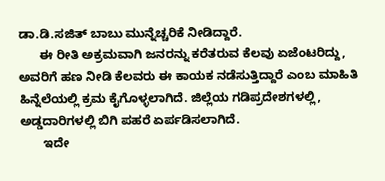ಡಾ.ಡಿ.ಸಜಿತ್ ಬಾಬು ಮುನ್ನೆಚ್ಚರಿಕೆ ನೀಡಿದ್ದಾರೆ.
      ಈ ರೀತಿ ಅಕ್ರಮವಾಗಿ ಜನರನ್ನು ಕರೆತರುವ ಕೆಲವು ಏಜೆಂಟರಿದ್ದು, ಅವರಿಗೆ ಹಣ ನೀಡಿ ಕೆಲವರು ಈ ಕಾಯಕ ನಡೆಸುತ್ತಿದ್ದಾರೆ ಎಂಬ ಮಾಹಿತಿ ಹಿನ್ನೆಲೆಯಲ್ಲಿ ಕ್ರಮ ಕೈಗೊಳ್ಳಲಾಗಿದೆ. ಜಿಲ್ಲೆಯ ಗಡಿಪ್ರದೇಶಗಳಲ್ಲಿ, ಅಡ್ಡದಾರಿಗಳಲ್ಲಿ ಬಿಗಿ ಪಹರೆ ಏರ್ಪಡಿಸಲಾಗಿದೆ.
       ಇದೇ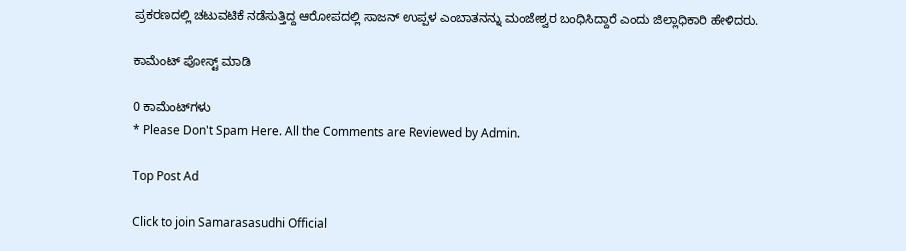ಪ್ರಕರಣದಲ್ಲಿ ಚಟುವಟಿಕೆ ನಡೆಸುತ್ತಿದ್ದ ಆರೋಪದಲ್ಲಿ ಸಾಜನ್ ಉಪ್ಪಳ ಎಂಬಾತನನ್ನು ಮಂಜೇಶ್ವರ ಬಂಧಿಸಿದ್ದಾರೆ ಎಂದು ಜಿಲ್ಲಾಧಿಕಾರಿ ಹೇಳಿದರು.

ಕಾಮೆಂಟ್‌‌ ಪೋಸ್ಟ್‌ ಮಾಡಿ

0 ಕಾಮೆಂಟ್‌ಗಳು
* Please Don't Spam Here. All the Comments are Reviewed by Admin.

Top Post Ad

Click to join Samarasasudhi Official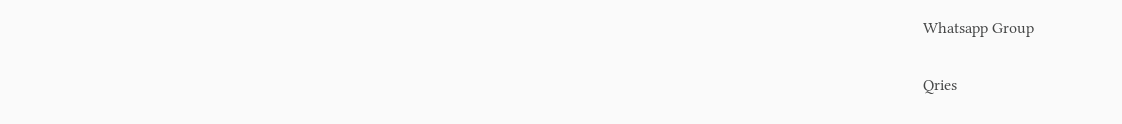Whatsapp Group

Qries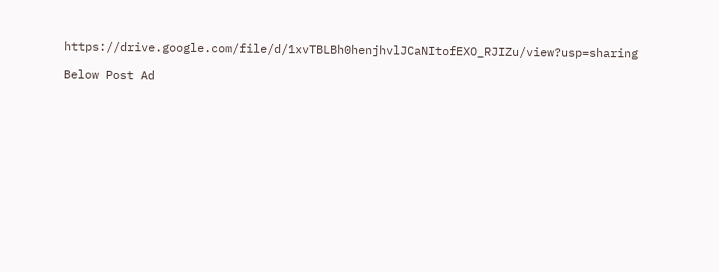https://drive.google.com/file/d/1xvTBLBh0henjhvlJCaNItofEXO_RJIZu/view?usp=sharing

Below Post Ad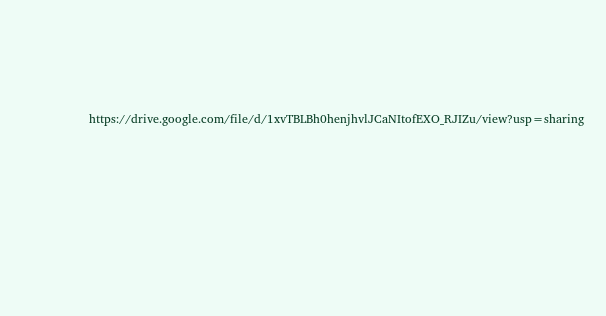https://drive.google.com/file/d/1xvTBLBh0henjhvlJCaNItofEXO_RJIZu/view?usp=sharing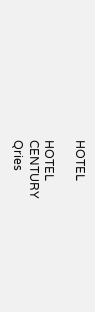HOTEL

HOTEL
CENTURY
Qries